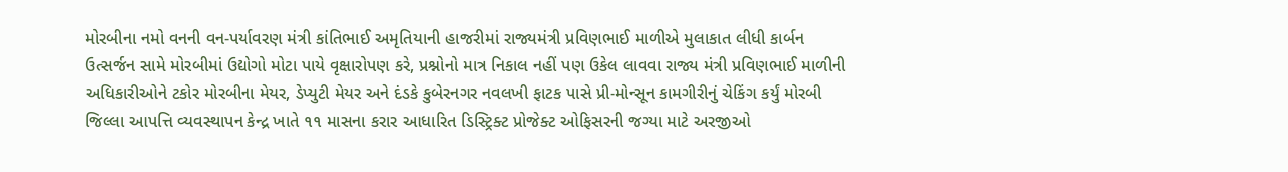મોરબીના નમો વનની વન-પર્યાવરણ મંત્રી કાંતિભાઈ અમૃતિયાની હાજરીમાં રાજ્યમંત્રી પ્રવિણભાઈ માળીએ મુલાકાત લીધી કાર્બન ઉત્સર્જન સામે મોરબીમાં ઉદ્યોગો મોટા પાયે વૃક્ષારોપણ કરે, પ્રશ્નોનો માત્ર નિકાલ નહીં પણ ઉકેલ લાવવા રાજ્ય મંત્રી પ્રવિણભાઈ માળીની અધિકારીઓને ટકોર મોરબીના મેયર, ડેપ્યુટી મેયર અને દંડકે કુબેરનગર નવલખી ફાટક પાસે પ્રી-મોન્સૂન કામગીરીનું ચેકિંગ કર્યું મોરબી જિલ્લા આપત્તિ વ્યવસ્થાપન કેન્દ્ર ખાતે ૧૧ માસના કરાર આધારિત ડિસ્ટ્રિક્ટ પ્રોજેક્ટ ઓફિસરની જગ્યા માટે અરજીઓ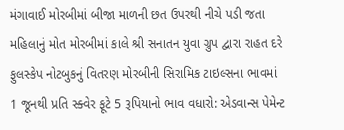મંગાવાઈ મોરબીમાં બીજા માળની છત ઉપરથી નીચે પડી જતા મહિલાનું મોત મોરબીમાં કાલે શ્રી સનાતન યુવા ગ્રુપ દ્વારા રાહત દરે ફુલસ્કેપ નોટબુકનું વિતરણ મોરબીની સિરામિક ટાઇલ્સના ભાવમાં 1 જૂનથી પ્રતિ સ્ક્વેર ફૂટે 5 રૂપિયાનો ભાવ વધારો: એડવાન્સ પેમેન્ટ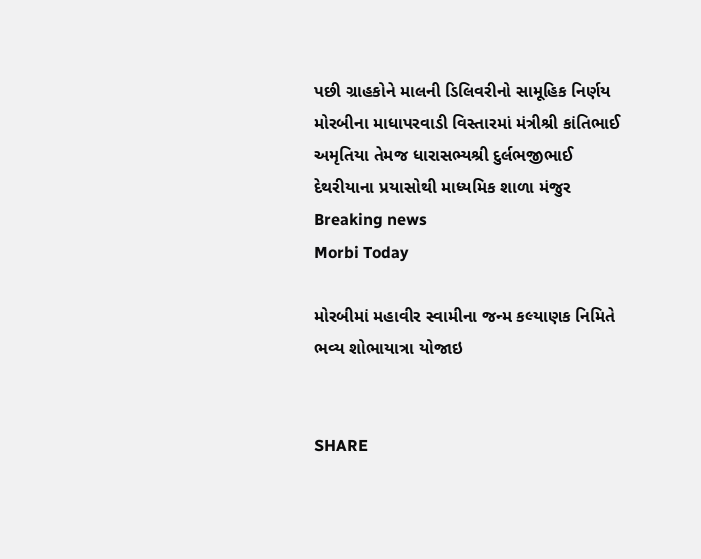પછી ગ્રાહકોને માલની ડિલિવરીનો સામૂહિક નિર્ણય મોરબીના માધાપરવાડી વિસ્તારમાં મંત્રીશ્રી કાંતિભાઈ અમૃતિયા તેમજ ધારાસભ્યશ્રી દુર્લભજીભાઈ દેથરીયાના પ્રયાસોથી માધ્યમિક શાળા મંજુર
Breaking news
Morbi Today

મોરબીમાં મહાવીર સ્વામીના જન્મ કલ્યાણક નિમિતે ભવ્ય શોભાયાત્રા યોજાઇ


SHARE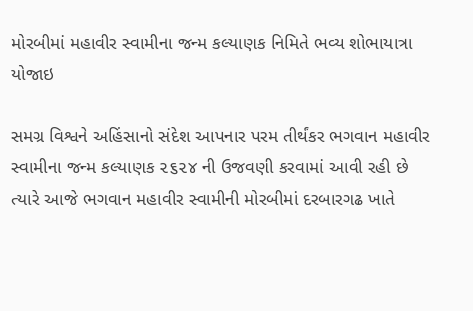મોરબીમાં મહાવીર સ્વામીના જન્મ કલ્યાણક નિમિતે ભવ્ય શોભાયાત્રા યોજાઇ

સમગ્ર વિશ્વને અહિંસાનો સંદેશ આપનાર પરમ તીર્થંકર ભગવાન મહાવીર સ્વામીના જન્મ કલ્યાણક ૨૬૨૪ ની ઉજવણી કરવામાં આવી રહી છે ત્યારે આજે ભગવાન મહાવીર સ્વામીની મોરબીમાં દરબારગઢ ખાતે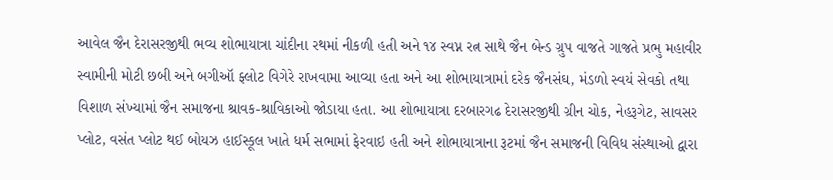આવેલ જૈન દેરાસરજીથી ભવ્ય શોભાયાત્રા ચાંદીના રથમાં નીકળી હતી અને ૧૪ સ્વપ્ન રત્ન સાથે જૈન બેન્ડ ગ્રુપ વાજતે ગાજતે પ્રભુ મહાવીર સ્વામીની મોટી છબી અને બગીઑ ફ્લોટ વિગેરે રાખવામા આવ્યા હતા અને આ શોભાયાત્રામાં દરેક જૈનસંઘ, મંડળો સ્વયં સેવકો તથા વિશાળ સંખ્યામાં જૈન સમાજના શ્રાવક-શ્રાવિકાઓ જોડાયા હતા. આ શોભાયાત્રા દરબારગઢ દેરાસરજીથી ગ્રીન ચોક, નેહરૂગેટ, સાવસર પ્લોટ, વસંત પ્લોટ થઈ બોયઝ હાઈસ્કૂલ ખાતે ધર્મ સભામાં ફેરવાઇ હતી અને શોભાયાત્રાના રૂટમાં જૈન સમાજની વિવિધ સંસ્થાઓ દ્વારા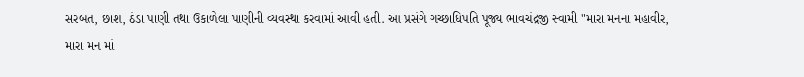સરબત, છાશ, ઠંડા પાણી તથા ઉકાળેલા પાણીની વ્યવસ્થા કરવામાં આવી હતી. આ પ્રસંગે ગચ્છાધિપતિ પૂજ્ય ભાવચંદ્રજી સ્વામી "મારા મનના મહાવીર, મારા મન માં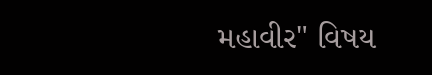મહાવીર" વિષય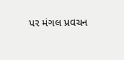પર મંગલ પ્રવચન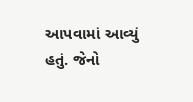આપવામાં આવ્યું હતું. જેનો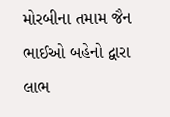મોરબીના તમામ જૈન ભાઈઓ બહેનો દ્વારા લાભ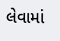લેવામાં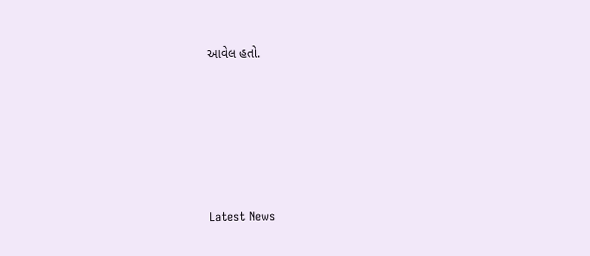આવેલ હતો.






Latest News